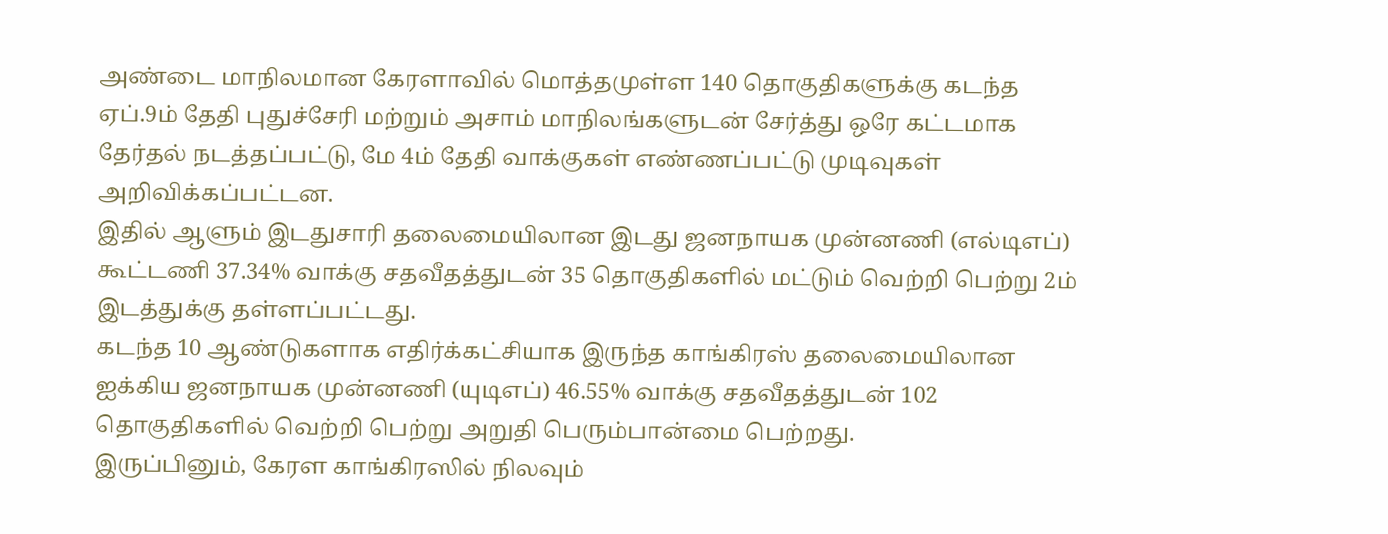அண்டை மாநிலமான கேரளாவில் மொத்தமுள்ள 140 தொகுதிகளுக்கு கடந்த ஏப்.9ம் தேதி புதுச்சேரி மற்றும் அசாம் மாநிலங்களுடன் சேர்த்து ஒரே கட்டமாக தேர்தல் நடத்தப்பட்டு, மே 4ம் தேதி வாக்குகள் எண்ணப்பட்டு முடிவுகள் அறிவிக்கப்பட்டன.
இதில் ஆளும் இடதுசாரி தலைமையிலான இடது ஜனநாயக முன்னணி (எல்டிஎப்) கூட்டணி 37.34% வாக்கு சதவீதத்துடன் 35 தொகுதிகளில் மட்டும் வெற்றி பெற்று 2ம் இடத்துக்கு தள்ளப்பட்டது.
கடந்த 10 ஆண்டுகளாக எதிர்க்கட்சியாக இருந்த காங்கிரஸ் தலைமையிலான ஐக்கிய ஜனநாயக முன்னணி (யுடிஎப்) 46.55% வாக்கு சதவீதத்துடன் 102 தொகுதிகளில் வெற்றி பெற்று அறுதி பெரும்பான்மை பெற்றது.
இருப்பினும், கேரள காங்கிரஸில் நிலவும்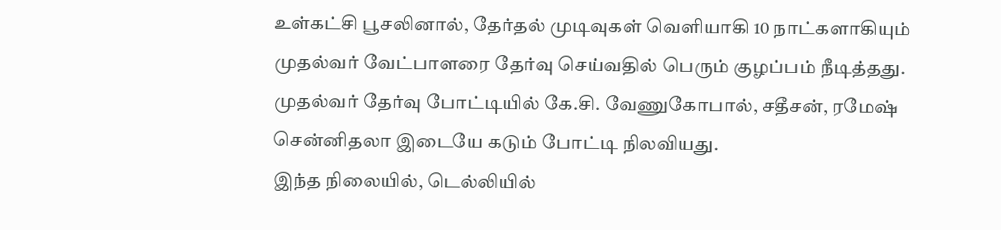உள்கட்சி பூசலினால், தேர்தல் முடிவுகள் வெளியாகி 10 நாட்களாகியும் முதல்வர் வேட்பாளரை தேர்வு செய்வதில் பெரும் குழப்பம் நீடித்தது. முதல்வர் தேர்வு போட்டியில் கே.சி. வேணுகோபால், சதீசன், ரமேஷ் சென்னிதலா இடையே கடும் போட்டி நிலவியது.
இந்த நிலையில், டெல்லியில்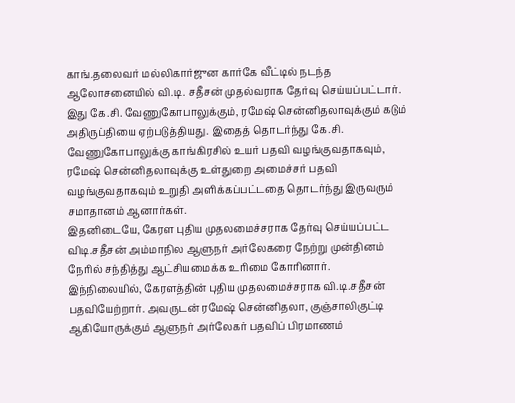காங்.தலைவர் மல்லிகார்ஜுன கார்கே வீட்டில் நடந்த ஆலோசனையில் வி.டி. சதீசன் முதல்வராக தேர்வு செய்யப்பட்டார்.
இது கே.சி. வேணுகோபாலுக்கும், ரமேஷ் சென்னிதலாவுக்கும் கடும் அதிருப்தியை ஏற்படுத்தியது. இதைத் தொடர்ந்து கே.சி. வேணுகோபாலுக்கு காங்கிரசில் உயர் பதவி வழங்குவதாகவும், ரமேஷ் சென்னிதலாவுக்கு உள்துறை அமைச்சர் பதவி வழங்குவதாகவும் உறுதி அளிக்கப்பட்டதை தொடர்ந்து இருவரும் சமாதானம் ஆனார்கள்.
இதனிடையே, கேரள புதிய முதலமைச்சராக தேர்வு செய்யப்பட்ட விடி.சதீசன் அம்மாநில ஆளுநர் அர்லேகரை நேற்று முன்தினம் நேரில் சந்தித்து ஆட்சியமைக்க உரிமை கோரினார்.
இந்நிலையில், கேரளத்தின் புதிய முதலமைச்சராக வி.டி.சதீசன் பதவியேற்றார். அவருடன் ரமேஷ் சென்னிதலா, குஞ்சாலிகுட்டி ஆகியோருக்கும் ஆளுநர் அர்லேகர் பதவிப் பிரமாணம்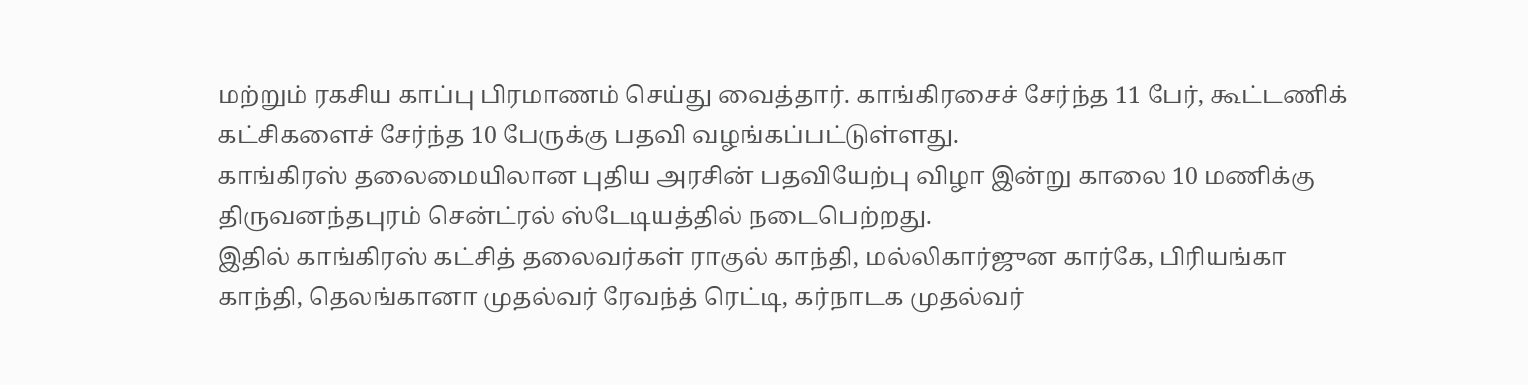மற்றும் ரகசிய காப்பு பிரமாணம் செய்து வைத்தார். காங்கிரசைச் சேர்ந்த 11 பேர், கூட்டணிக் கட்சிகளைச் சேர்ந்த 10 பேருக்கு பதவி வழங்கப்பட்டுள்ளது.
காங்கிரஸ் தலைமையிலான புதிய அரசின் பதவியேற்பு விழா இன்று காலை 10 மணிக்கு திருவனந்தபுரம் சென்ட்ரல் ஸ்டேடியத்தில் நடைபெற்றது.
இதில் காங்கிரஸ் கட்சித் தலைவர்கள் ராகுல் காந்தி, மல்லிகார்ஜுன கார்கே, பிரியங்கா காந்தி, தெலங்கானா முதல்வர் ரேவந்த் ரெட்டி, கர்நாடக முதல்வர்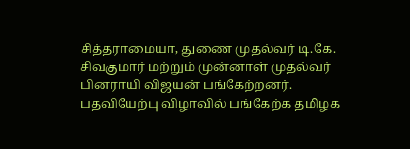சித்தராமையா, துணை முதல்வர் டி.கே. சிவகுமார் மற்றும் முன்னாள் முதல்வர் பினராயி விஜயன் பங்கேற்றனர்.
பதவியேற்பு விழாவில் பங்கேற்க தமிழக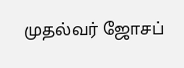முதல்வர் ஜோசப்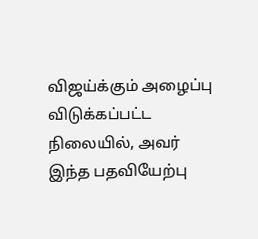விஜய்க்கும் அழைப்பு விடுக்கப்பட்ட நிலையில், அவர் இந்த பதவியேற்பு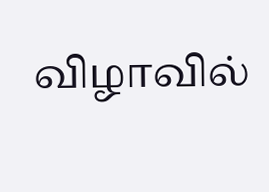விழாவில்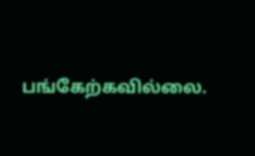பங்கேற்கவில்லை.